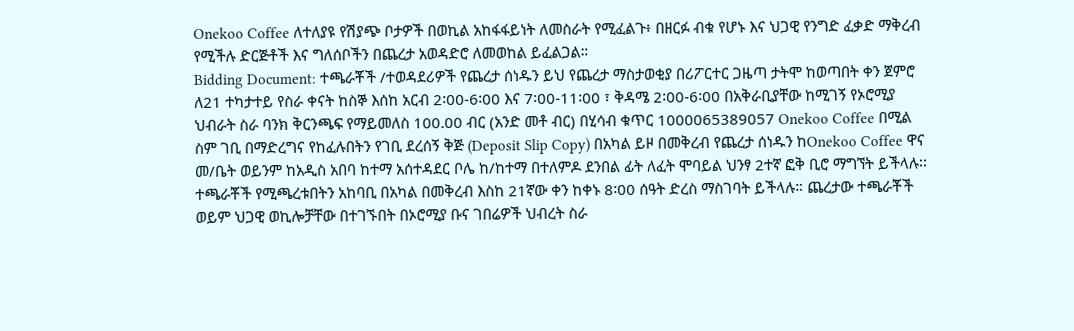Onekoo Coffee ለተለያዩ የሽያጭ ቦታዎች በወኪል አከፋፋይነት ለመስራት የሚፈልጉ፥ በዘርፉ ብቁ የሆኑ እና ህጋዊ የንግድ ፈቃድ ማቅረብ የሚችሉ ድርጅቶች እና ግለሰቦችን በጨረታ አወዳድሮ ለመወከል ይፈልጋል።
Bidding Document: ተጫራቾች /ተወዳደሪዎች የጨረታ ሰነዱን ይህ የጨረታ ማስታወቂያ በሪፖርተር ጋዜጣ ታትሞ ከወጣበት ቀን ጀምሮ ለ21 ተካታተይ የስራ ቀናት ከስኞ እሰከ አርብ 2፡00-6፡00 እና 7፡00-11፡00 ፣ ቅዳሜ 2፡00-6፡00 በአቅራቢያቸው ከሚገኝ የኦሮሚያ ህብራት ስራ ባንክ ቅርንጫፍ የማይመለስ 100.00 ብር (አንድ መቶ ብር) በሂሳብ ቁጥር 1000065389057 Onekoo Coffee በሚል ስም ገቢ በማድረግና የከፈሉበትን የገቢ ደረሰኝ ቅጅ (Deposit Slip Copy) በአካል ይዞ በመቅረብ የጨረታ ሰነዱን ከOnekoo Coffee ዋና መ/ቤት ወይንም ከአዲስ አበባ ከተማ አሰተዳደር ቦሌ ከ/ከተማ በተለምዶ ደንበል ፊት ለፈት ሞባይል ህንፃ 2ተኛ ፎቅ ቢሮ ማግኘት ይችላሉ፡፡
ተጫራቾች የሚጫረቱበትን አከባቢ በአካል በመቅረብ እስከ 21ኛው ቀን ከቀኑ 8፡00 ሰዓት ድረስ ማስገባት ይችላሉ። ጨረታው ተጫራቾች ወይም ህጋዊ ወኪሎቻቸው በተገኙበት በኦሮሚያ ቡና ገበሬዎች ህብረት ስራ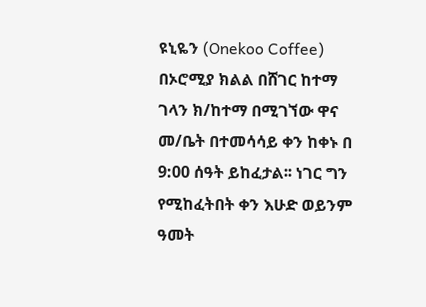ዩኒዬን (Onekoo Coffee) በኦሮሚያ ክልል በሸገር ከተማ ገላን ክ/ከተማ በሚገኘው ዋና መ/ቤት በተመሳሳይ ቀን ከቀኑ በ 9:00 ሰዓት ይከፈታል፡፡ ነገር ግን የሚከፈትበት ቀን እሁድ ወይንም ዓመት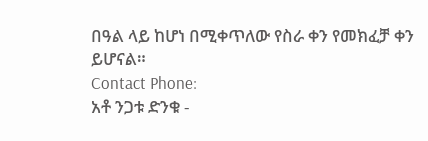በዓል ላይ ከሆነ በሚቀጥለው የስራ ቀን የመክፈቻ ቀን ይሆናል።
Contact Phone:
አቶ ንጋቱ ድንቁ -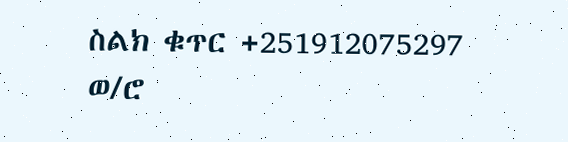ስልክ ቁጥር +251912075297
ወ/ሮ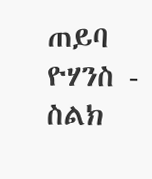ጠይባ ዮሃንስ - ስልክ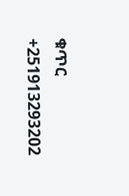ቁጥር +251913293202